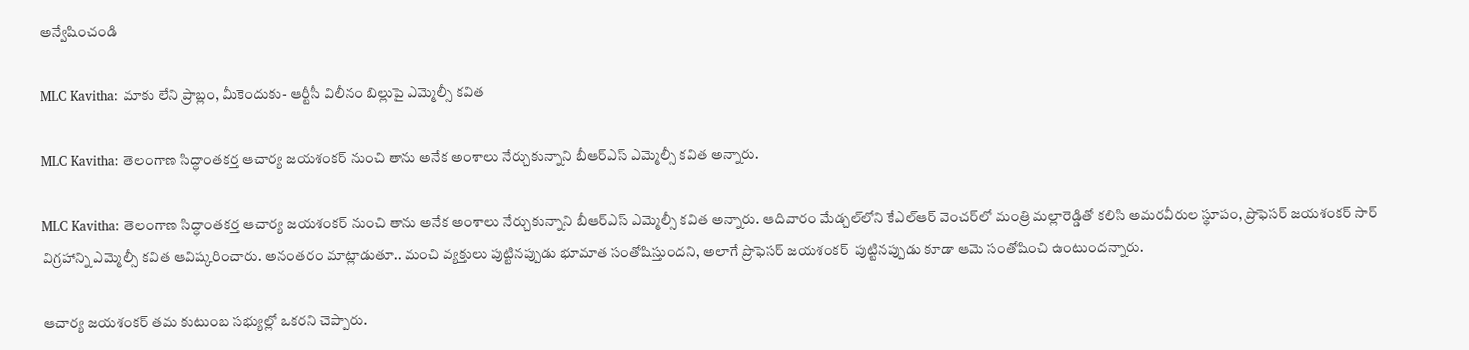అన్వేషించండి

MLC Kavitha: మాకు లేని ప్రాబ్లం, మీకెందుకు- ఆర్టీసీ విలీనం బిల్లుపై ఎమ్మెల్సీ కవిత

MLC Kavitha: తెలంగాణ సిద్ధాంతకర్త ఆచార్య జయశంకర్‌ నుంచి తాను అనేక అంశాలు నేర్చుకున్నాని బీఆర్‌ఎస్ ఎమ్మెల్సీ కవిత అన్నారు.

MLC Kavitha: తెలంగాణ సిద్ధాంతకర్త ఆచార్య జయశంకర్‌ నుంచి తాను అనేక అంశాలు నేర్చుకున్నాని బీఆర్‌ఎస్ ఎమ్మెల్సీ కవిత అన్నారు. ఆదివారం మేడ్చల్‌లోని కేఎల్‌ఆర్‌ వెంచర్‌లో మంత్రి మల్లారెడ్డితో కలిసి అమరవీరుల స్థూపం, ప్రొఫెసర్‌ జయశంకర్‌ సార్‌ విగ్రహాన్ని ఎమ్మెల్సీ కవిత ఆవిష్కరించారు. అనంతరం మాట్లాడుతూ.. మంచి వ్యక్తులు పుట్టినప్పుడు భూమాత సంతోషిస్తుందని, అలాగే ప్రొఫెసర్ జయశంకర్  పుట్టినప్పుడు కూడా ఆమె సంతోషించి ఉంటుందన్నారు.

ఆచార్య జయశంకర్‌ తమ కుటుంబ సభ్యుల్లో ఒకరని చెప్పారు.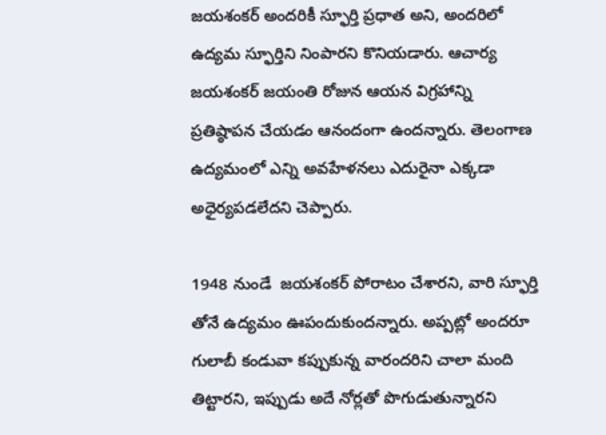జయశంకర్‌ అందరికీ స్ఫూర్తి ప్రధాత అని, అందరిలో ఉద్యమ స్ఫూర్తిని నింపారని కొనియడారు. ఆచార్య జయశంకర్‌ జయంతి రోజున ఆయన విగ్రహాన్ని ప్రతిష్ఠాపన చేయడం ఆనందంగా ఉందన్నారు. తెలంగాణ ఉద్యమంలో ఎన్ని అవహేళనలు ఎదురైనా ఎక్కడా అధైర్యపడలేదని చెప్పారు.

1948 నుండే  జయశంకర్ పోరాటం చేశారని, వారి స్ఫూర్తి తోనే ఉద్యమం ఊపందుకుందన్నారు. అప్పట్లో అందరూ గులాబీ కండువా కప్పుకున్న వారందరిని చాలా మంది తిట్టారని, ఇప్పుడు అదే నోర్లతో పొగుడుతున్నారని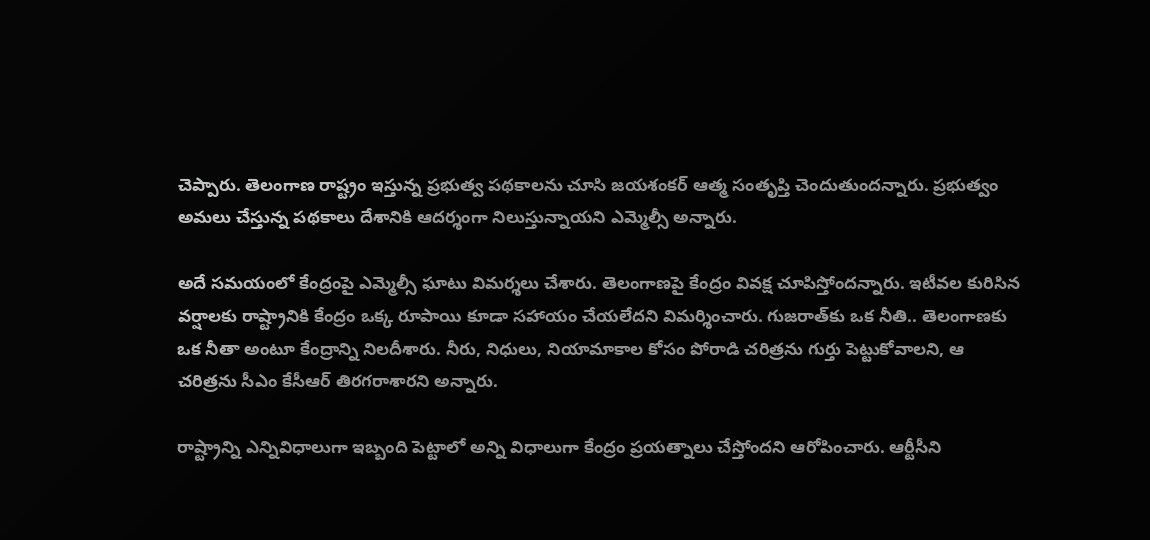చెప్పారు. తెలంగాణ రాష్ట్రం ఇస్తున్న ప్రభుత్వ పథకాలను చూసి జయశంకర్ ఆత్మ సంతృప్తి చెందుతుందన్నారు. ప్రభుత్వం అమలు చేస్తున్న పథకాలు దేశానికి ఆదర్శంగా నిలుస్తున్నాయని ఎమ్మెల్సీ అన్నారు.

అదే సమయంలో కేంద్రంపై ఎమ్మెల్సీ ఘాటు విమర్శలు చేశారు. తెలంగాణపై కేంద్రం వివక్ష చూపిస్తోందన్నారు. ఇటీవల కురిసిన వర్షాలకు రాష్ట్రానికి కేంద్రం ఒక్క రూపాయి కూడా సహాయం చేయలేదని విమర్శించారు. గుజరాత్‌కు ఒక నీతి.. తెలంగాణకు ఒక నీతా అంటూ కేంద్రాన్ని నిలదీశారు. నీరు, నిధులు, నియామాకాల కోసం పోరాడి చరిత్రను గుర్తు పెట్టుకోవాలని, ఆ చరిత్రను సీఎం కేసీఆర్ తిరగరాశారని అన్నారు.

రాష్ట్రాన్ని ఎన్నివిధాలుగా ఇబ్బంది పెట్టాలో అన్ని విధాలుగా కేంద్రం ప్రయత్నాలు చేస్తోందని ఆరోపించారు. ఆర్టీసీని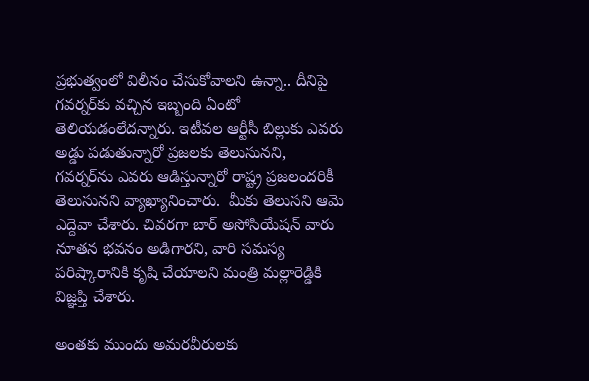ప్రభుత్వంలో విలీనం చేసుకోవాలని ఉన్నా.. దీనిపై గవర్నర్‌కు వచ్చిన ఇబ్బంది ఏంటో తెలియడంలేదన్నారు. ఇటీవల ఆర్టీసీ బిల్లుకు ఎవరు అడ్డు పడుతున్నారో ప్రజలకు తెలుసునని, గవర్నర్‌ను ఎవరు ఆడిస్తున్నారో రాష్ట్ర ప్రజలందరికీ తెలుసునని వ్యాఖ్యానించారు.  మీకు తెలుసని ఆమె ఎద్దెవా చేశారు. చివరగా బార్ అసోసియేషన్ వారు నూతన‌ భవనం అడిగారని, వారి సమస్య పరిష్కారానికి కృషి చేయాలని మంత్రి మల్లారెడ్డికి విజ్ఞప్తి చేశారు.

అంతకు ముందు అమరవీరులకు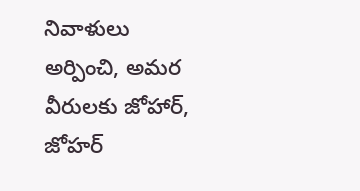నివాళులు అర్పించి, అమర వీరులకు జోహార్, జోహర్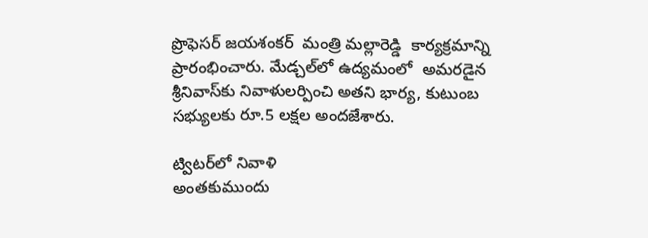ప్రొఫెసర్ జయశంకర్  మంత్రి మల్లారెడ్డి  కార్యక్రమాన్ని ప్రారంభించారు. మేడ్చల్‌లో ఉద్యమంలో  అమరడైన శ్రీనివాస్‌కు నివాళులర్పించి అతని భార్య, కుటుంబ సభ్యులకు రూ.5 లక్షల అందజేశారు.

ట్విటర్‌లో నివాళి
అంతకుముందు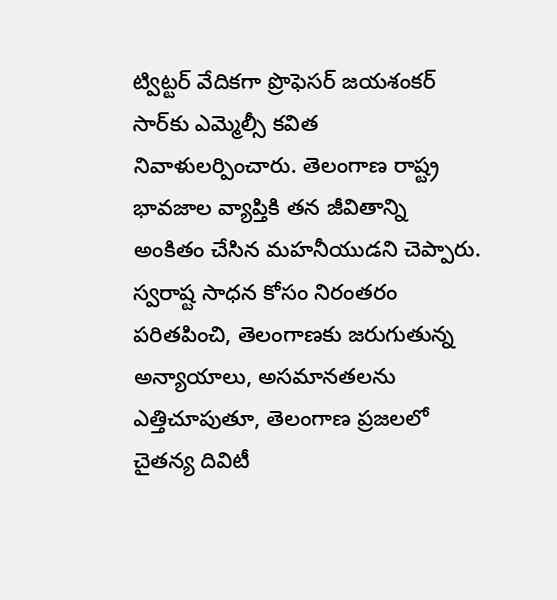ట్విట్టర్‌ వేదికగా ప్రొఫెసర్‌ జయశంకర్‌ సార్‌కు ఎమ్మెల్సీ కవిత నివాళులర్పించారు. తెలంగాణ రాష్ట్ర భావజాల వ్యాప్తికి తన జీవితాన్ని అంకితం చేసిన మహనీయుడని చెప్పారు. స్వరాష్ట సాధన కోసం నిరంతరం పరితపించి, తెలంగాణకు జరుగుతున్న అన్యాయాలు, అసమానతలను ఎత్తిచూపుతూ, తెలంగాణ ప్రజలలో చైతన్య దివిటీ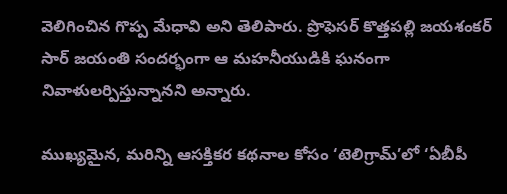వెలిగించిన గొప్ప మేధావి అని తెలిపారు. ప్రొఫెసర్ కొత్తపల్లి జయశంకర్ సార్ జయంతి సందర్భంగా ఆ‌ మహనీయుడికి ఘన‌ంగా నివాళులర్పిస్తున్నానని అన్నారు.

ముఖ్యమైన, మరిన్ని ఆసక్తికర కథనాల కోసం ‘టెలిగ్రామ్’లో ‘ఏబీపీ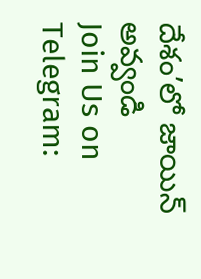దేశం’లో జాయిన్ అవ్వండి
Join Us on Telegram: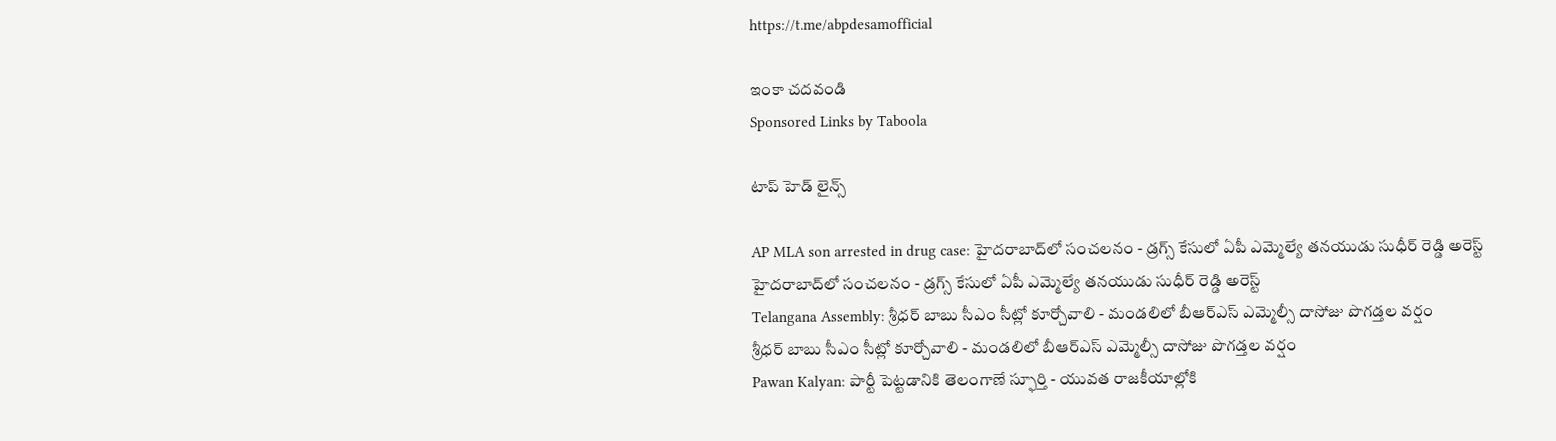https://t.me/abpdesamofficial

ఇంకా చదవండి
Sponsored Links by Taboola

టాప్ హెడ్ లైన్స్

AP MLA son arrested in drug case: హైదరాబాద్‌లో సంచలనం - డ్రగ్స్ కేసులో ఏపీ ఎమ్మెల్యే తనయుడు సుధీర్ రెడ్డి అరెస్ట్
హైదరాబాద్‌లో సంచలనం - డ్రగ్స్ కేసులో ఏపీ ఎమ్మెల్యే తనయుడు సుధీర్ రెడ్డి అరెస్ట్
Telangana Assembly: శ్రీధర్ బాబు సీఎం సీట్లో కూర్చోవాలి - మండలిలో బీఆర్ఎస్ ఎమ్మెల్సీ దాసోజు పొగడ్తల వర్షం
శ్రీధర్ బాబు సీఎం సీట్లో కూర్చోవాలి - మండలిలో బీఆర్ఎస్ ఎమ్మెల్సీ దాసోజు పొగడ్తల వర్షం
Pawan Kalyan: పార్టీ పెట్టడానికి తెలంగాణే స్ఫూర్తి - యువత రాజకీయాల్లోకి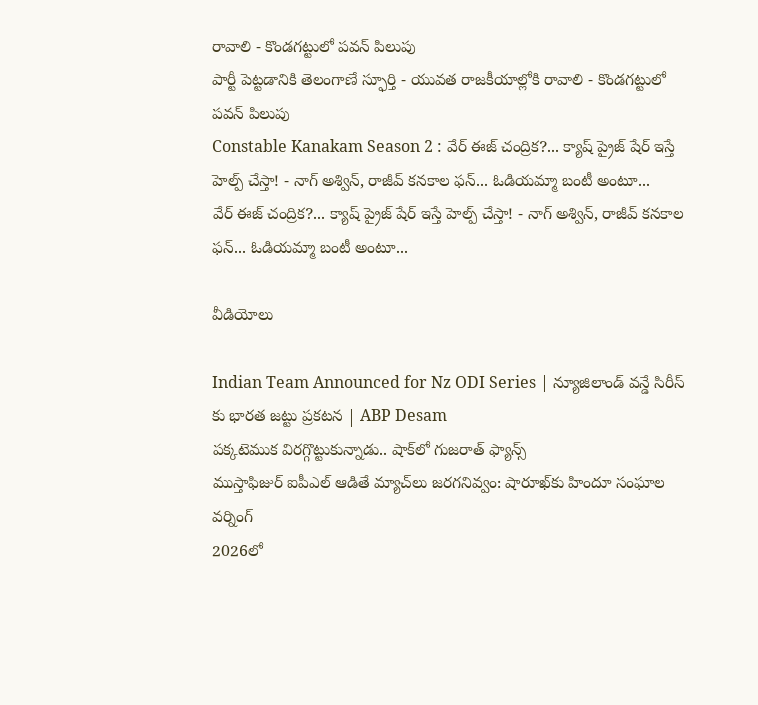రావాలి - కొండగట్టులో పవన్ పిలుపు
పార్టీ పెట్టడానికి తెలంగాణే స్ఫూర్తి - యువత రాజకీయాల్లోకి రావాలి - కొండగట్టులో పవన్ పిలుపు
Constable Kanakam Season 2 : వేర్ ఈజ్ చంద్రిక?... క్యాష్ ప్రైజ్ షేర్ ఇస్తే హెల్ప్ చేస్తా! - నాగ్ అశ్విన్, రాజీవ్ కనకాల ఫన్... ఓడియమ్మా బంటీ అంటూ...
వేర్ ఈజ్ చంద్రిక?... క్యాష్ ప్రైజ్ షేర్ ఇస్తే హెల్ప్ చేస్తా! - నాగ్ అశ్విన్, రాజీవ్ కనకాల ఫన్... ఓడియమ్మా బంటీ అంటూ...

వీడియోలు

Indian Team Announced for Nz ODI Series | న్యూజిలాండ్ వన్డే సిరీస్ కు భారత జట్టు ప్రకటన | ABP Desam
పక్కటెముక విరగ్గొట్టుకున్నాడు.. షాక్‌లో గుజరాత్ ఫ్యాన్స్
ముస్తాఫిజుర్‌ ఐపీఎల్ ఆడితే మ్యాచ్‌లు జరగనివ్వం: షారూఖ్‌కు హిందూ సంఘాల వర్నింగ్
2026లో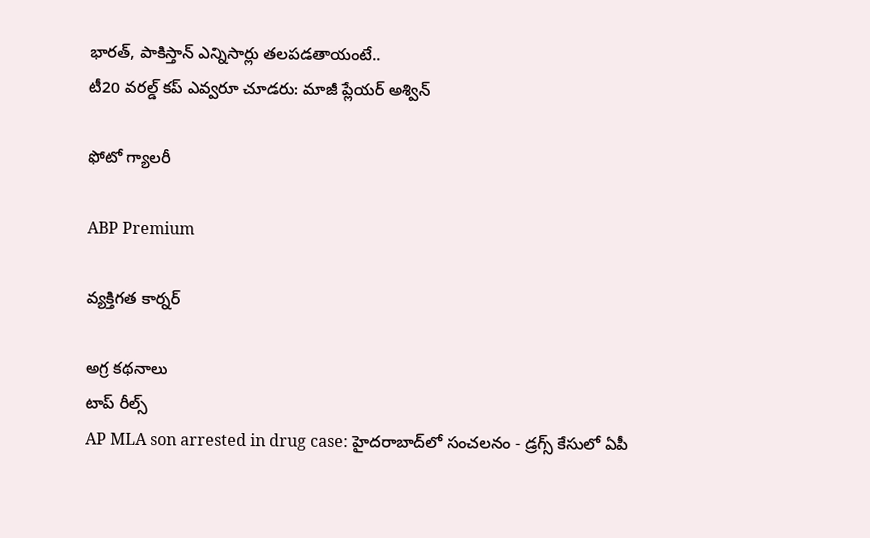భారత్, పాకిస్తాన్ ఎన్నిసార్లు తలపడతాయంటే..
టీ20 వరల్డ్ కప్ ఎవ్వరూ చూడరు: మాజీ ప్లేయర్ అశ్విన్

ఫోటో గ్యాలరీ

ABP Premium

వ్యక్తిగత కార్నర్

అగ్ర కథనాలు
టాప్ రీల్స్
AP MLA son arrested in drug case: హైదరాబాద్‌లో సంచలనం - డ్రగ్స్ కేసులో ఏపీ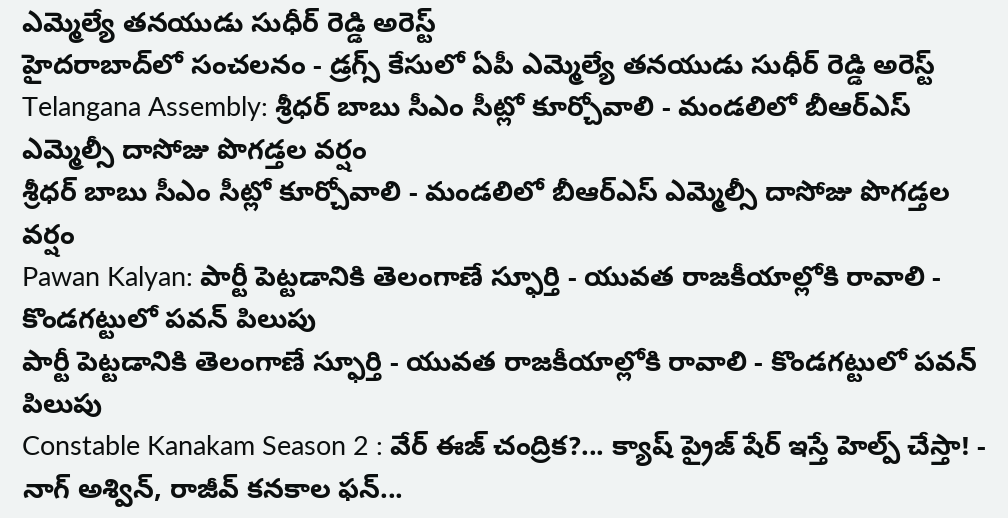ఎమ్మెల్యే తనయుడు సుధీర్ రెడ్డి అరెస్ట్
హైదరాబాద్‌లో సంచలనం - డ్రగ్స్ కేసులో ఏపీ ఎమ్మెల్యే తనయుడు సుధీర్ రెడ్డి అరెస్ట్
Telangana Assembly: శ్రీధర్ బాబు సీఎం సీట్లో కూర్చోవాలి - మండలిలో బీఆర్ఎస్ ఎమ్మెల్సీ దాసోజు పొగడ్తల వర్షం
శ్రీధర్ బాబు సీఎం సీట్లో కూర్చోవాలి - మండలిలో బీఆర్ఎస్ ఎమ్మెల్సీ దాసోజు పొగడ్తల వర్షం
Pawan Kalyan: పార్టీ పెట్టడానికి తెలంగాణే స్ఫూర్తి - యువత రాజకీయాల్లోకి రావాలి - కొండగట్టులో పవన్ పిలుపు
పార్టీ పెట్టడానికి తెలంగాణే స్ఫూర్తి - యువత రాజకీయాల్లోకి రావాలి - కొండగట్టులో పవన్ పిలుపు
Constable Kanakam Season 2 : వేర్ ఈజ్ చంద్రిక?... క్యాష్ ప్రైజ్ షేర్ ఇస్తే హెల్ప్ చేస్తా! - నాగ్ అశ్విన్, రాజీవ్ కనకాల ఫన్...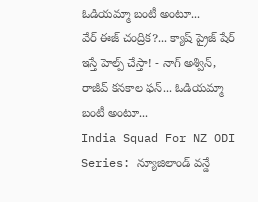ఓడియమ్మా బంటీ అంటూ...
వేర్ ఈజ్ చంద్రిక?... క్యాష్ ప్రైజ్ షేర్ ఇస్తే హెల్ప్ చేస్తా! - నాగ్ అశ్విన్, రాజీవ్ కనకాల ఫన్... ఓడియమ్మా బంటీ అంటూ...
India Squad For NZ ODI Series: న్యూజిలాండ్ వన్డే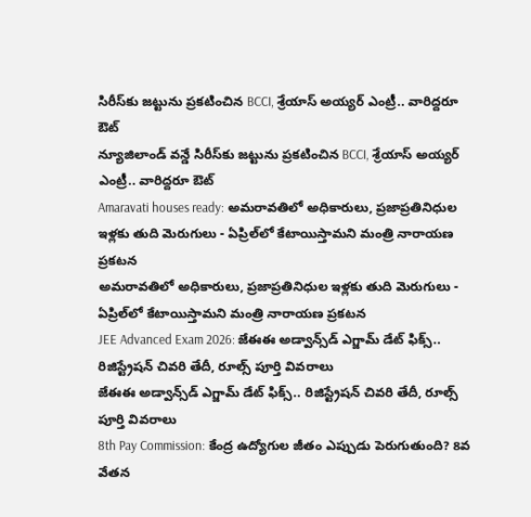సిరీస్‌కు జట్టును ప్రకటించిన BCCI, శ్రేయాస్ అయ్యర్ ఎంట్రీ.. వారిద్దరూ ఔట్
న్యూజిలాండ్ వన్డే సిరీస్‌కు జట్టును ప్రకటించిన BCCI, శ్రేయాస్ అయ్యర్ ఎంట్రీ.. వారిద్దరూ ఔట్
Amaravati houses ready: అమరావతిలో అధికారులు, ప్రజాప్రతినిధుల ఇళ్లకు తుది మెరుగులు - ఏప్రిల్‌లో కేటాయిస్తామని మంత్రి నారాయణ ప్రకటన
అమరావతిలో అధికారులు, ప్రజాప్రతినిధుల ఇళ్లకు తుది మెరుగులు - ఏప్రిల్‌లో కేటాయిస్తామని మంత్రి నారాయణ ప్రకటన
JEE Advanced Exam 2026: జేఈఈ అడ్వాన్స్‌డ్ ఎగ్జామ్ డేట్ ఫిక్స్.. రిజిస్ట్రేషన్ చివరి తేదీ, రూల్స్ పూర్తి వివరాలు
జేఈఈ అడ్వాన్స్‌డ్ ఎగ్జామ్ డేట్ ఫిక్స్.. రిజిస్ట్రేషన్ చివరి తేదీ, రూల్స్ పూర్తి వివరాలు
8th Pay Commission: కేంద్ర ఉద్యోగుల జీతం ఎప్పుడు పెరుగుతుంది? 8వ వేతన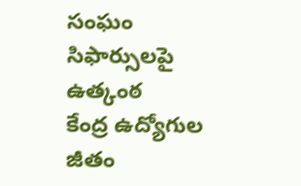సంఘం సిఫార్సులపై ఉత్కంఠ
కేంద్ర ఉద్యోగుల జీతం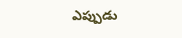ఎప్పుడు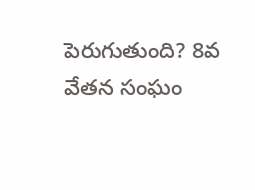పెరుగుతుంది? 8వ వేతన సంఘం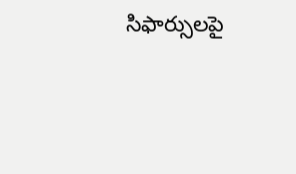సిఫార్సులపై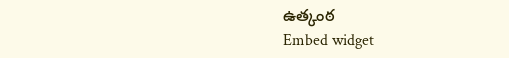ఉత్కంఠ
Embed widget